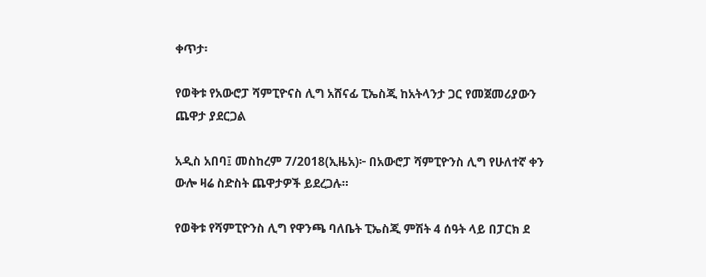ቀጥታ፡

የወቅቱ የአውሮፓ ሻምፒዮናስ ሊግ አሸናፊ ፒኤስጂ ከአትላንታ ጋር የመጀመሪያውን ጨዋታ ያደርጋል

አዲስ አበባ፤ መስከረም 7/2018(ኢዜአ)፦ በአውሮፓ ሻምፒዮንስ ሊግ የሁለተኛ ቀን ውሎ ዛሬ ስድስት ጨዋታዎች ይደረጋሉ።

የወቅቱ የሻምፒዮንስ ሊግ የዋንጫ ባለቤት ፒኤስጂ ምሽት 4 ሰዓት ላይ በፓርክ ደ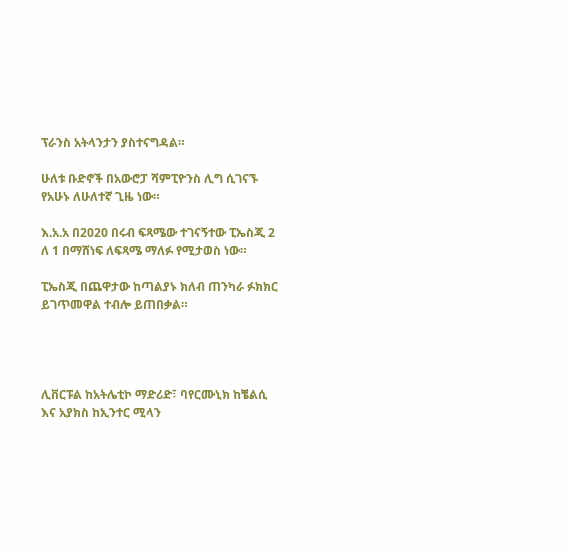ፕራንስ አትላንታን ያስተናግዳል።

ሁለቱ ቡድኖች በአውሮፓ ሻምፒዮንስ ሊግ ሲገናኙ የአሁኑ ለሁለተኛ ጊዜ ነው።

እ.አ.አ በ2020 በሩብ ፍጻሜው ተገናኝተው ፒኤስጂ 2 ለ 1 በማሸነፍ ለፍጻሜ ማለፉ የሚታወስ ነው።

ፒኤስጂ በጨዋታው ከጣልያኑ ክለብ ጠንካራ ፉክክር ይገጥመዋል ተብሎ ይጠበቃል።




ሊቨርፑል ከአትሌቲኮ ማድሪድ፣ ባየርሙኒክ ከቼልሲ እና አያክስ ከኢንተር ሚላን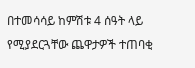በተመሳሳይ ከምሽቱ 4 ሰዓት ላይ የሚያደርጓቸው ጨዋታዎች ተጠባቂ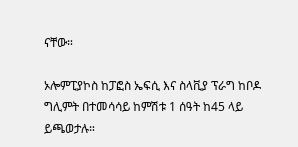ናቸው።

ኦሎምፒያኮስ ከፓፎስ ኤፍሲ እና ስላቪያ ፕራግ ከቦዶ ግሊምት በተመሳሳይ ከምሽቱ 1 ሰዓት ከ45 ላይ ይጫወታሉ።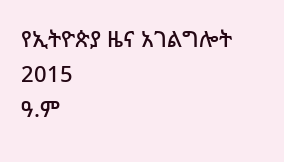የኢትዮጵያ ዜና አገልግሎት
2015
ዓ.ም